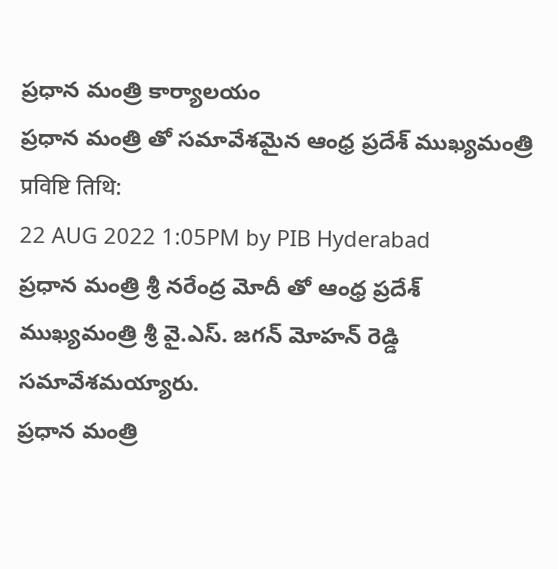ప్రధాన మంత్రి కార్యాలయం
ప్రధాన మంత్రి తో సమావేశమైన ఆంధ్ర ప్రదేశ్ ముఖ్యమంత్రి
प्रविष्टि तिथि:
22 AUG 2022 1:05PM by PIB Hyderabad
ప్రధాన మంత్రి శ్రీ నరేంద్ర మోదీ తో ఆంధ్ర ప్రదేశ్ ముఖ్యమంత్రి శ్రీ వై.ఎస్. జగన్ మోహన్ రెడ్డి సమావేశమయ్యారు.
ప్రధాన మంత్రి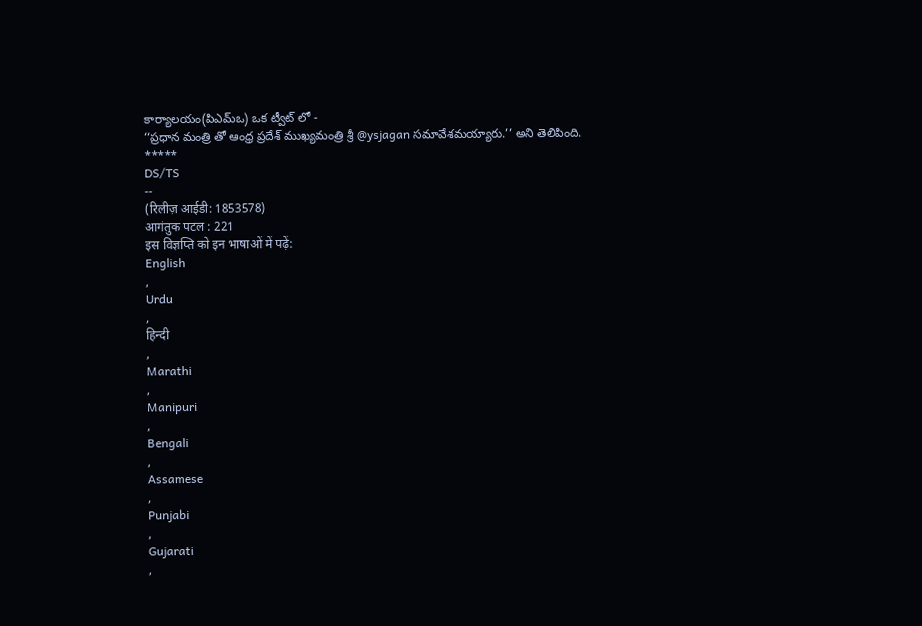కార్యాలయం(పిఎమ్ఒ) ఒక ట్వీట్ లో -
‘‘ప్రధాన మంత్రి తో ఆంధ్ర ప్రదేశ్ ముఖ్యమంత్రి శ్రీ @ysjagan సమావేశమయ్యారు.’’ అని తెలిపింది.
*****
DS/TS
--
(रिलीज़ आईडी: 1853578)
आगंतुक पटल : 221
इस विज्ञप्ति को इन भाषाओं में पढ़ें:
English
,
Urdu
,
हिन्दी
,
Marathi
,
Manipuri
,
Bengali
,
Assamese
,
Punjabi
,
Gujarati
,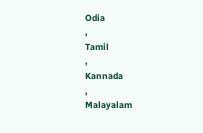Odia
,
Tamil
,
Kannada
,
Malayalam